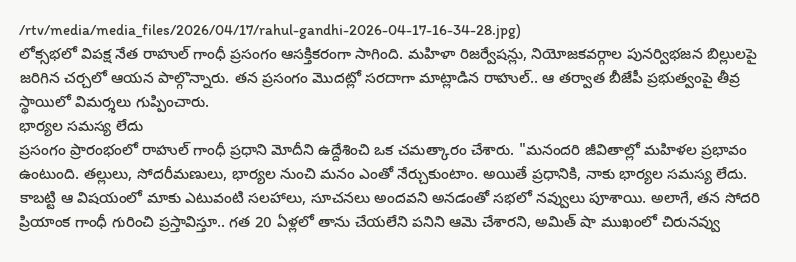/rtv/media/media_files/2026/04/17/rahul-gandhi-2026-04-17-16-34-28.jpg)
లోక్సభలో విపక్ష నేత రాహుల్ గాంధీ ప్రసంగం ఆసక్తికరంగా సాగింది. మహిళా రిజర్వేషన్లు, నియోజకవర్గాల పునర్విభజన బిల్లులపై జరిగిన చర్చలో ఆయన పాల్గొన్నారు. తన ప్రసంగం మొదట్లో సరదాగా మాట్లాడిన రాహుల్.. ఆ తర్వాత బీజేపీ ప్రభుత్వంపై తీవ్ర స్థాయిలో విమర్శలు గుప్పించారు.
భార్యల సమస్య లేదు
ప్రసంగం ప్రారంభంలో రాహుల్ గాంధీ ప్రధాని మోదీని ఉద్దేశించి ఒక చమత్కారం చేశారు. "మనందరి జీవితాల్లో మహిళల ప్రభావం ఉంటుంది. తల్లులు, సోదరీమణులు, భార్యల నుంచి మనం ఎంతో నేర్చుకుంటాం. అయితే ప్రధానికి, నాకు భార్యల సమస్య లేదు. కాబట్టి ఆ విషయంలో మాకు ఎటువంటి సలహాలు, సూచనలు అందవని అనడంతో సభలో నవ్వులు పూశాయి. అలాగే, తన సోదరి ప్రియాంక గాంధీ గురించి ప్రస్తావిస్తూ.. గత 20 ఏళ్లలో తాను చేయలేని పనిని ఆమె చేశారని, అమిత్ షా ముఖంలో చిరునవ్వు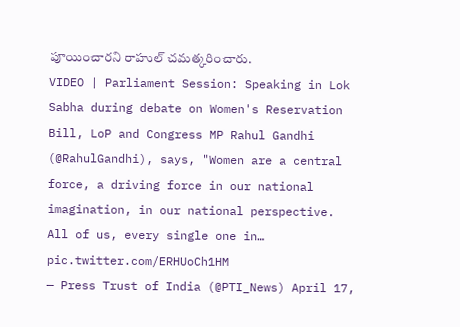పూయించారని రాహుల్ చమత్కరించారు.
VIDEO | Parliament Session: Speaking in Lok Sabha during debate on Women's Reservation Bill, LoP and Congress MP Rahul Gandhi (@RahulGandhi), says, "Women are a central force, a driving force in our national imagination, in our national perspective. All of us, every single one in… pic.twitter.com/ERHUoCh1HM
— Press Trust of India (@PTI_News) April 17,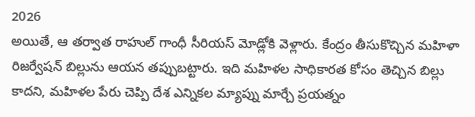2026
అయితే, ఆ తర్వాత రాహుల్ గాంధీ సీరియస్ మోడ్లోకి వెళ్లారు. కేంద్రం తీసుకొచ్చిన మహిళా రిజర్వేషన్ బిల్లును ఆయన తప్పుబట్టారు. ఇది మహిళల సాధికారత కోసం తెచ్చిన బిల్లు కాదని, మహిళల పేరు చెప్పి దేశ ఎన్నికల మ్యాప్ను మార్చే ప్రయత్నం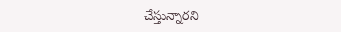చేస్తున్నారని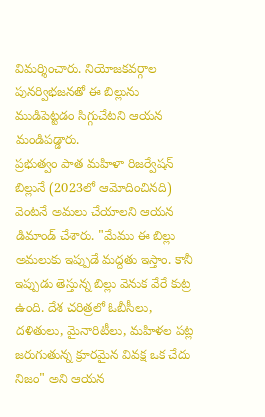విమర్శించారు. నియోజకవర్గాల పునర్విభజనతో ఈ బిల్లును ముడిపెట్టడం సిగ్గుచేటని ఆయన మండిపడ్డారు.
ప్రభుత్వం పాత మహిళా రిజర్వేషన్ బిల్లునే (2023లో ఆమోదించినది) వెంటనే అమలు చేయాలని ఆయన డిమాండ్ చేశారు. "మేము ఈ బిల్లు అమలుకు ఇప్పుడే మద్దతు ఇస్తాం. కానీ ఇప్పుడు తెస్తున్న బిల్లు వెనుక వేరే కుట్ర ఉంది. దేశ చరిత్రలో ఓబీసీలు, దళితులు, మైనారిటీలు, మహిళల పట్ల జరుగుతున్న క్రూరమైన వివక్ష ఒక చేదు నిజం" అని ఆయన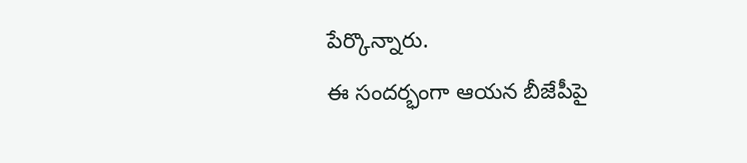పేర్కొన్నారు.
ఈ సందర్భంగా ఆయన బీజేపీపై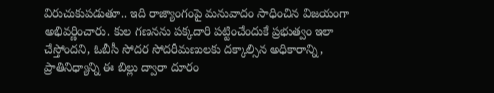విరుచుకుపడుతూ.. ఇది రాజ్యాంగంపై మనువాదం సాధించిన విజయంగా అభివర్ణించారు. కుల గణనను పక్కదారి పట్టించేందుకే ప్రభుత్వం ఇలా చేస్తోందని, ఓబీసీ సోదర సోదరీమణులకు దక్కాల్సిన అధికారాన్ని, ప్రాతినిధ్యాన్ని ఈ బిల్లు ద్వారా దూరం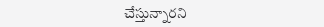చేస్తున్నారని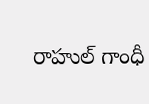రాహుల్ గాంధీ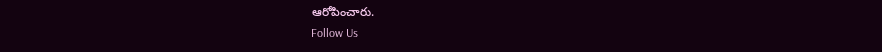ఆరోపించారు.
Follow Us